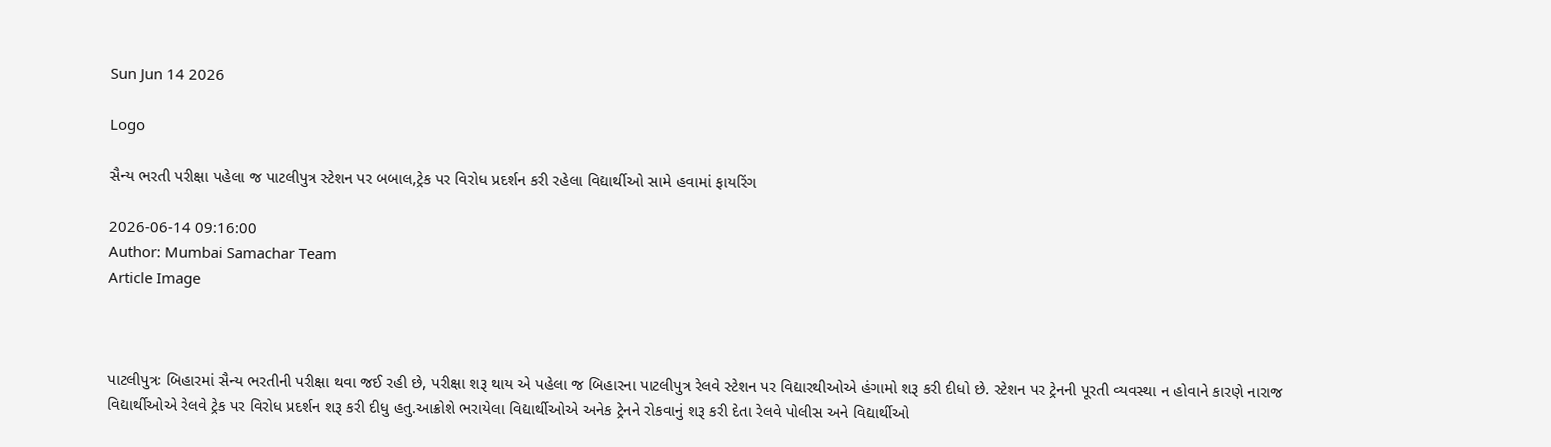Sun Jun 14 2026

Logo

સૈન્ય ભરતી પરીક્ષા પહેલા જ પાટલીપુત્ર સ્ટેશન પર બબાલ,ટ્રેક પર વિરોધ પ્રદર્શન કરી રહેલા વિદ્યાર્થીઓ સામે હવામાં ફાયરિંગ

2026-06-14 09:16:00
Author: Mumbai Samachar Team
Article Image



પાટલીપુત્રઃ બિહારમાં સૈન્ય ભરતીની પરીક્ષા થવા જઈ રહી છે, પરીક્ષા શરૂ થાય એ પહેલા જ બિહારના પાટલીપુત્ર રેલવે સ્ટેશન પર વિદ્યારથીઓએ હંગામો શરૂ કરી દીધો છે. સ્ટેશન પર ટ્રેનની પૂરતી વ્યવસ્થા ન હોવાને કારણે નારાજ વિદ્યાર્થીઓએ રેલવે ટ્રેક પર વિરોધ પ્રદર્શન શરૂ કરી દીધુ હતુ.આક્રોશે ભરાયેલા વિદ્યાર્થીઓએ અનેક ટ્રેનને રોકવાનું શરૂ કરી દેતા રેલવે પોલીસ અને વિદ્યાર્થીઓ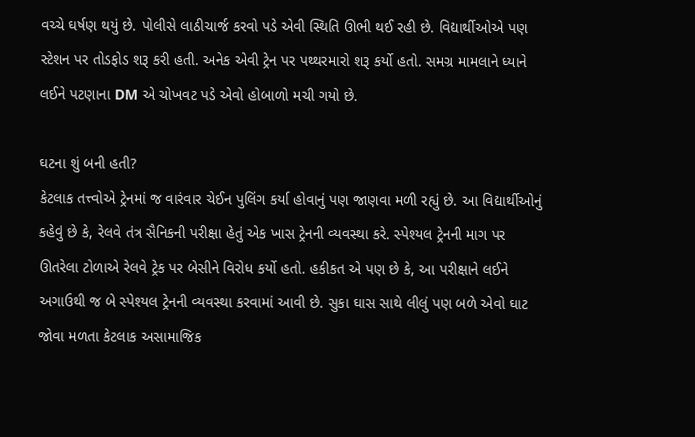વચ્ચે ઘર્ષણ થયું છે. પોલીસે લાઠીચાર્જ કરવો પડે એવી સ્થિતિ ઊભી થઈ રહી છે. વિદ્યાર્થીઓએ પણ સ્ટેશન પર તોડફોડ શરૂ કરી હતી. અનેક એવી ટ્રેન પર પથ્થરમારો શરૂ કર્યો હતો. સમગ્ર મામલાને ધ્યાને લઈને પટણાના DM એ ચોખવટ પડે એવો હોબાળો મચી ગયો છે.

ઘટના શું બની હતી?
કેટલાક તત્ત્વોએ ટ્રેનમાં જ વારંવાર ચેઈન પુલિંગ કર્યા હોવાનું પણ જાણવા મળી રહ્યું છે. આ વિદ્યાર્થીઓનું કહેવું છે કે, રેલવે તંત્ર સૈનિકની પરીક્ષા હેતું એક ખાસ ટ્રેનની વ્યવસ્થા કરે. સ્પેશ્યલ ટ્રેનની માગ પર ઊતરેલા ટોળાએ રેલવે ટ્રેક પર બેસીને વિરોધ કર્યો હતો. હકીકત એ પણ છે કે, આ પરીક્ષાને લઈને અગાઉથી જ બે સ્પેશ્યલ ટ્રેનની વ્યવસ્થા કરવામાં આવી છે. સુકા ઘાસ સાથે લીલું પણ બળે એવો ઘાટ જોવા મળતા કેટલાક અસામાજિક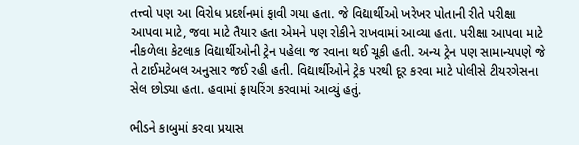તત્ત્વો પણ આ વિરોધ પ્રદર્શનમાં ફાવી ગયા હતા. જે વિદ્યાર્થીઓ ખરેખર પોતાની રીતે પરીક્ષા આપવા માટે, જવા માટે તૈયાર હતા એમને પણ રોકીને રાખવામાં આવ્યા હતા. પરીક્ષા આપવા માટે નીકળેલા કેટલાક વિદ્યાર્થીઓની ટ્રેન પહેલા જ રવાના થઈ ચૂકી હતી. અન્ય ટ્રેન પણ સામાન્યપણે જે તે ટાઈમટેબલ અનુસાર જઈ રહી હતી. વિદ્યાર્થીઓને ટ્રેક પરથી દૂર કરવા માટે પોલીસે ટીયરગેસના સેલ છોડ્યા હતા. હવામાં ફાયરિંગ કરવામાં આવ્યું હતું.

ભીડને કાબુમાં કરવા પ્રયાસ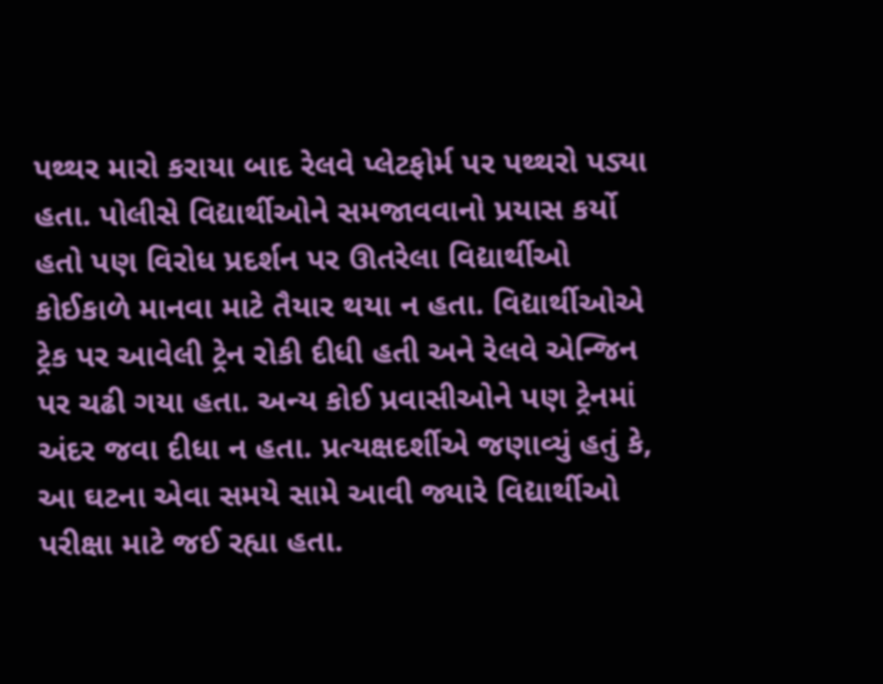પથ્થર મારો કરાયા બાદ રેલવે પ્લેટફોર્મ પર પથ્થરો પડ્યા હતા. પોલીસે વિદ્યાર્થીઓને સમજાવવાનો પ્રયાસ કર્યો હતો પણ વિરોધ પ્રદર્શન પર ઊતરેલા વિદ્યાર્થીઓ કોઈકાળે માનવા માટે તૈયાર થયા ન હતા. વિદ્યાર્થીઓએ ટ્રેક પર આવેલી ટ્રેન રોકી દીધી હતી અને રેલવે એન્જિન પર ચઢી ગયા હતા. અન્ય કોઈ પ્રવાસીઓને પણ ટ્રેનમાં અંદર જવા દીધા ન હતા. પ્રત્યક્ષદર્શીએ જણાવ્યું હતું કે, આ ઘટના એવા સમયે સામે આવી જ્યારે વિદ્યાર્થીઓ પરીક્ષા માટે જઈ રહ્યા હતા.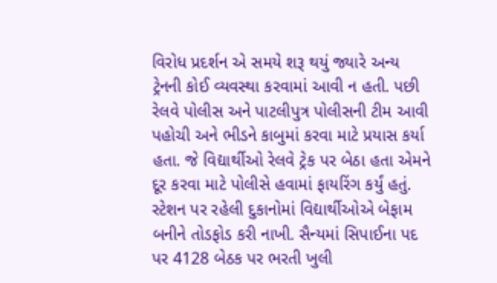વિરોધ પ્રદર્શન એ સમયે શરૂ થયું જ્યારે અન્ય ટ્રેનની કોઈ વ્યવસ્થા કરવામાં આવી ન હતી. પછી રેલવે પોલીસ અને પાટલીપુત્ર પોલીસની ટીમ આવી પહોચી અને ભીડને કાબુમાં કરવા માટે પ્રયાસ કર્યા હતા. જે વિદ્યાર્થીઓ રેલવે ટ્રેક પર બેઠા હતા એમને દૂર કરવા માટે પોલીસે હવામાં ફાયરિંગ કર્યું હતું. સ્ટેશન પર રહેલી દુકાનોમાં વિદ્યાર્થીઓએ બેફામ બનીને તોડફોડ કરી નાખી. સૈન્યમાં સિપાઈના પદ પર 4128 બેઠક પર ભરતી ખુલી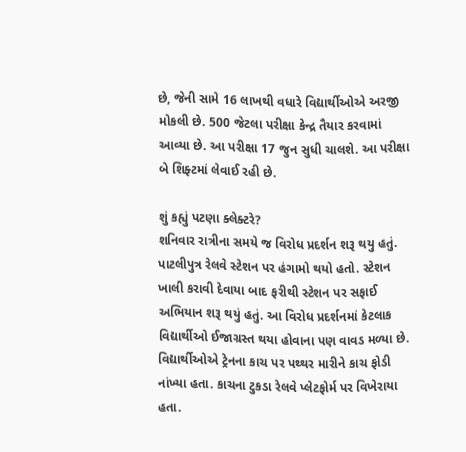છે, જેની સામે 16 લાખથી વધારે વિદ્યાર્થીઓએ અરજી મોકલી છે. 500 જેટલા પરીક્ષા કેન્દ્ર તૈયાર કરવામાં આવ્યા છે. આ પરીક્ષા 17 જુન સુધી ચાલશે. આ પરીક્ષા બે શિફ્ટમાં લેવાઈ રહી છે.

શું કહ્યું પટણા ક્લેક્ટરે?
શનિવાર રાત્રીના સમયે જ વિરોધ પ્રદર્શન શરૂ થયુ હતું. પાટલીપુત્ર રેલવે સ્ટેશન પર હંગામો થયો હતો. સ્ટેશન ખાલી કરાવી દેવાયા બાદ ફરીથી સ્ટેશન પર સફાઈ અભિયાન શરૂ થયું હતું. આ વિરોધ પ્રદર્શનમાં કેટલાક વિદ્યાર્થીઓ ઈજાગ્રસ્ત થયા હોવાના પણ વાવડ મળ્યા છે. વિદ્યાર્થીઓએ ટ્રેનના કાચ પર પથ્થર મારીને કાચ ફોડી નાંખ્યા હતા. કાચના ટુકડા રેલવે પ્લેટફોર્મ પર વિખેરાયા હતા.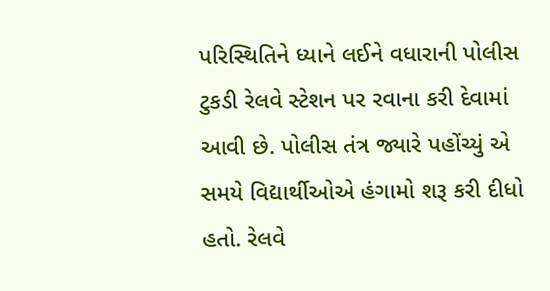પરિસ્થિતિને ધ્યાને લઈને વધારાની પોલીસ ટુકડી રેલવે સ્ટેશન પર રવાના કરી દેવામાં આવી છે. પોલીસ તંત્ર જ્યારે પહોંચ્યું એ સમયે વિદ્યાર્થીઓએ હંગામો શરૂ કરી દીધો હતો. રેલવે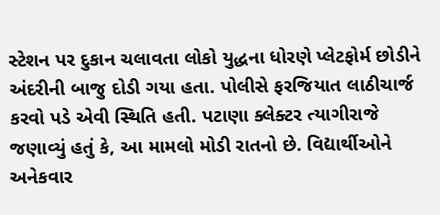સ્ટેશન પર દુકાન ચલાવતા લોકો યુદ્ધના ધોરણે પ્લેટફોર્મ છોડીને અંદરીની બાજુ દોડી ગયા હતા. પોલીસે ફરજિયાત લાઠીચાર્જ કરવો પડે એવી સ્થિતિ હતી. પટાણા ક્લેક્ટર ત્યાગીરાજે જણાવ્યું હતું કે, આ મામલો મોડી રાતનો છે. વિદ્યાર્થીઓને અનેકવાર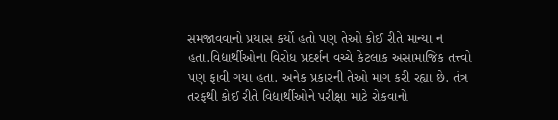સમજાવવાનો પ્રયાસ કર્યો હતો પણ તેઓ કોઈ રીતે માન્યા ન હતા.વિદ્યાર્થીઓના વિરોધ પ્રદર્શન વચ્ચે કેટલાક અસામાજિક તત્ત્વો પણ ફાવી ગયા હતા. અનેક પ્રકારની તેઓ માગ કરી રહ્યા છે. તંત્ર તરફથી કોઈ રીતે વિદ્યાર્થીઓને પરીક્ષા માટે રોકવાનો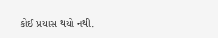કોઈ પ્રયાસ થયો નથી.